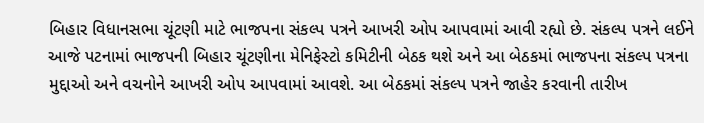બિહાર વિધાનસભા ચૂંટણી માટે ભાજપના સંકલ્પ પત્રને આખરી ઓપ આપવામાં આવી રહ્યો છે. સંકલ્પ પત્રને લઈને આજે પટનામાં ભાજપની બિહાર ચૂંટણીના મેનિફેસ્ટો કમિટીની બેઠક થશે અને આ બેઠકમાં ભાજપના સંકલ્પ પત્રના મુદ્દાઓ અને વચનોને આખરી ઓપ આપવામાં આવશે. આ બેઠકમાં સંકલ્પ પત્રને જાહેર કરવાની તારીખ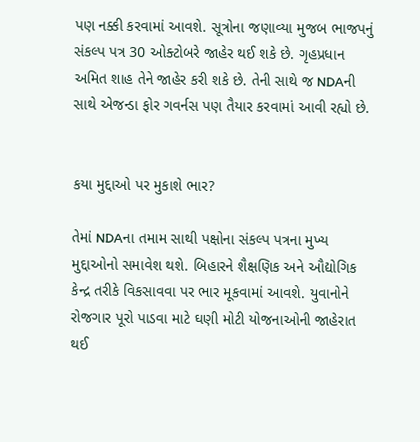પણ નક્કી કરવામાં આવશે. સૂત્રોના જણાવ્યા મુજબ ભાજપનું સંકલ્પ પત્ર 30 ઓક્ટોબરે જાહેર થઈ શકે છે. ગૃહપ્રધાન અમિત શાહ તેને જાહેર કરી શકે છે. તેની સાથે જ NDAની સાથે એજન્ડા ફોર ગવર્નસ પણ તૈયાર કરવામાં આવી રહ્યો છે.


કયા મુદ્દાઓ પર મુકાશે ભાર?

તેમાં NDAના તમામ સાથી પક્ષોના સંકલ્પ પત્રના મુખ્ય મુદ્દાઓનો સમાવેશ થશે. બિહારને શૈક્ષણિક અને ઔદ્યોગિક કેન્દ્ર તરીકે વિકસાવવા પર ભાર મૂકવામાં આવશે. યુવાનોને રોજગાર પૂરો પાડવા માટે ઘણી મોટી યોજનાઓની જાહેરાત થઈ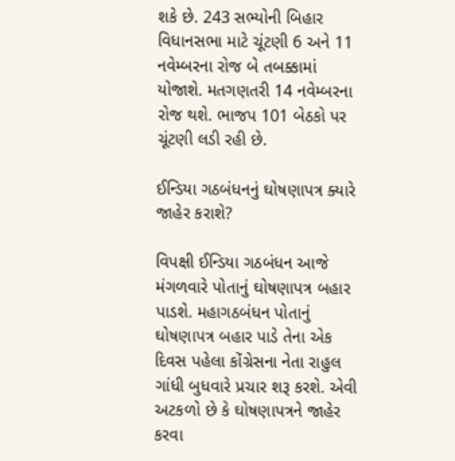શકે છે. 243 સભ્યોની બિહાર વિધાનસભા માટે ચૂંટણી 6 અને 11 નવેમ્બરના રોજ બે તબક્કામાં યોજાશે. મતગણતરી 14 નવેમ્બરના રોજ થશે. ભાજપ 101 બેઠકો પર ચૂંટણી લડી રહી છે.

ઈન્ડિયા ગઠબંધનનું ઘોષણાપત્ર ક્યારે જાહેર કરાશે?

વિપક્ષી ઈન્ડિયા ગઠબંધન આજે મંગળવારે પોતાનું ઘોષણાપત્ર બહાર પાડશે. મહાગઠબંધન પોતાનું ઘોષણાપત્ર બહાર પાડે તેના એક દિવસ પહેલા કોંગ્રેસના નેતા રાહુલ ગાંધી બુધવારે પ્રચાર શરૂ કરશે. એવી અટકળો છે કે ઘોષણાપત્રને જાહેર કરવા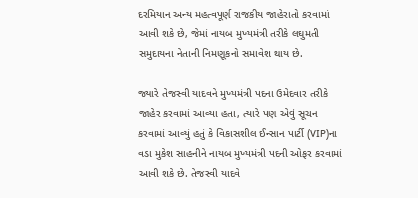દરમિયાન અન્ય મહત્વપૂર્ણ રાજકીય જાહેરાતો કરવામાં આવી શકે છે, જેમાં નાયબ મુખ્યમંત્રી તરીકે લઘુમતી સમુદાયના નેતાની નિમણૂકનો સમાવેશ થાય છે.

જ્યારે તેજસ્વી યાદવને મુખ્યમંત્રી પદના ઉમેદવાર તરીકે જાહેર કરવામાં આવ્યા હતા, ત્યારે પણ એવું સૂચન કરવામાં આવ્યું હતું કે વિકાસશીલ ઈન્સાન પાર્ટી (VIP)ના વડા મુકેશ સાહનીને નાયબ મુખ્યમંત્રી પદની ઓફર કરવામાં આવી શકે છે. તેજસ્વી યાદવે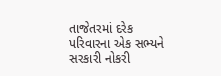તાજેતરમાં દરેક પરિવારના એક સભ્યને સરકારી નોકરી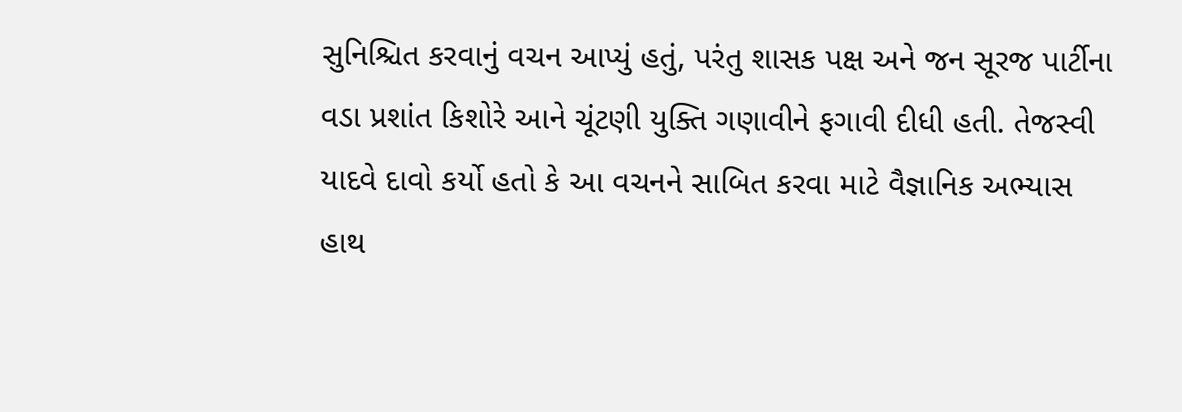સુનિશ્ચિત કરવાનું વચન આપ્યું હતું, પરંતુ શાસક પક્ષ અને જન સૂરજ પાર્ટીના વડા પ્રશાંત કિશોરે આને ચૂંટણી યુક્તિ ગણાવીને ફગાવી દીધી હતી. તેજસ્વી યાદવે દાવો કર્યો હતો કે આ વચનને સાબિત કરવા માટે વૈજ્ઞાનિક અભ્યાસ હાથ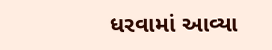ધરવામાં આવ્યા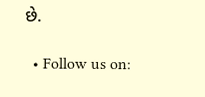છે.

  • Follow us on: